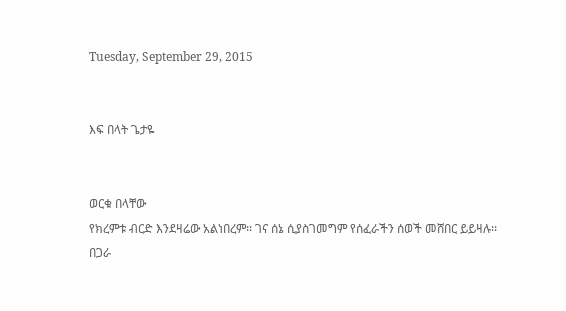Tuesday, September 29, 2015


እፍ በላት ጌታዬ


ወርቁ በላቸው
የክረምቱ ብርድ እንደዛሬው አልነበረም፡፡ ገና ሰኔ ሲያስገመግም የሰፈራችን ሰወች መሸበር ይይዛሉ፡፡ በጋራ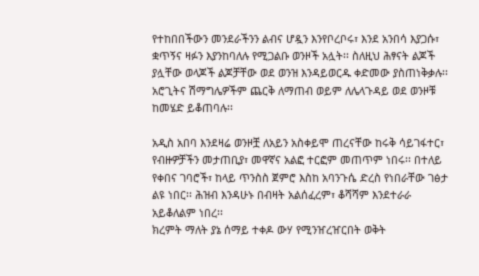የተከበበችውን መንደራችንን ልብና ሆዷን እንየቦረቦሩ፣ እንደ አንበሳ እያጋሱ፣ ቋጥኝና ዛፉን እያንከባለሉ የሚጋልቡ ወንዞች አሏት፡፡ ስለዚህ ሕፃናት ልጆች ያሏቸው ወላጆች ልጆቻቸው ወደ ወንዝ እንዳይወርዱ ቀድመው ያስጠነቅቃሉ፡፡ አሮጊትና ሽማግሌዎችም ጨርቅ ለማጠብ ወይም ለሌላጉዳይ ወደ ወንዞቹ ከመሄድ ይቆጠባሉ፡፡

አዲስ አበባ እንደዛሬ ወንዞቿ ለአይን አስቀይሞ ጠረናቸው ከሩቅ ሳይገፋተር፣ የብዙዎቻችን መታጠቢያ፣ መዋኛና አልፎ ተርፎም መጠጥም ነበሩ፡፡ በተለይ የቀበና ገባሮች፣ ከላይ ጥንስስ ጀምሮ እስከ አባንጉሴ ድረስ የነበራቸው ገፅታ ልዩ ነበር፡፡ ሕዝብ እንዳሁኑ በብዛት አልሰፈረም፣ ቆሻሻም እንደተራራ አይቆለልም ነበረ፡፡
ክረምት ማለት ያኔ ሰማይ ተቀዶ ውሃ የሚንዠረዠርበት ወቅት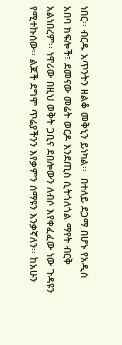ነበር፡፡ ብርዱ አጥንትን ዘልቆ መቅኒን ይነካል፡፡  በተለይ ደጋማ በሆኑ የአዲስ አበባ ክፍሎች፣ ደመናው መሬት ወርዶ እንደጢስ ሲትጎለጎል ማየት ብርቅ አልነበረም፡፡ ነዋሪው በዚህ ወቅት ጋቢና ደበሎውን ለብሶ እየቀፈፈው ነው ጉዳዩን የሚተኩሰው፡፡ ልጆች ደግሞ ጥሬያችንን እየቃምን ሰማዩን እንቃኛለን፡፡ ከአሁን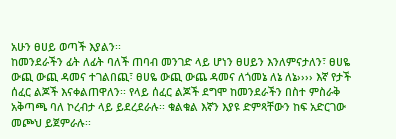አሁን ፀሀይ ወጣች እያልን፡፡
ከመንደራችን ፊት ለፊት ባለች ጠባብ መንገድ ላይ ሆነን ፀሀይን እንለምናታለን፣ ፀሀዬ ውጪ ውጪ ዳመና ተገልበጪ፣ ፀሀዬ ውጪ ውጨ ዳመና ለጎመኔ ለኔ ለኔ›››› እኛ የታች ሰፈር ልጆች እናቀልጠዋለን፡፡ የላይ ሰፈር ልጆች ደግሞ ከመንደራችን በስተ ምስራቅ አቅጣጫ ባለ ኮረብታ ላይ ይደረደራሉ፡፡ ቁልቁል እኛን እያዩ ድምጻቸውን ከፍ አድርገው መጮህ ይጀምራሉ፡፡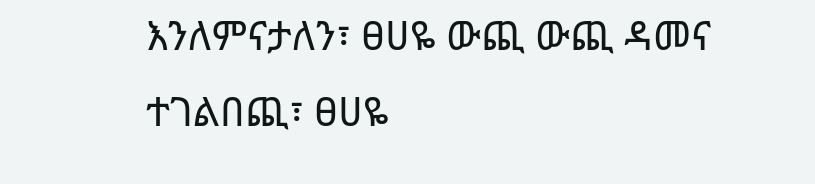እንለምናታለን፣ ፀሀዬ ውጪ ውጪ ዳመና ተገልበጪ፣ ፀሀዬ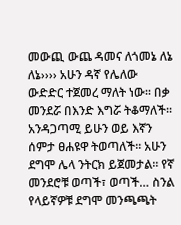መውጪ ውጨ ዳመና ለጎመኔ ለኔ ለኔ›››› አሁን ዳኛ የሌለው ውድድር ተጀመረ ማለት ነው፡፡ በቃ መንደሯ በእንድ እግሯ ትቆማለች፡፡ አንዳጋጣሚ ይሁን ወይ እኛን ሰምታ ፀሐዩዋ ትወጣለች፡፡ አሁን ደግሞ ሌላ ንትርክ ይጀመታል፡፡ የኛ መንደሮቹ ወጣች፣ ወጣች… ስንል የላይኛዎቹ ደግሞ መንጫጫት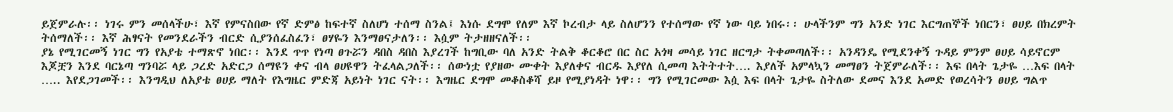ይጀምራሉ፡፡ ነገሩ ምን መሰላችሁ፣ እኛ የምናስበው የኛ ድምፅ ከፍተኛ ስለሆነ ተሰማ ስንል፤ እነሱ ደግሞ የለም እኛ ኮረብታ ላይ ስለሆንን የተሰማው የኛ ነው ባይ ነበሩ፡፡ ሁላችንም ግን አንድ ነገር እርግጠኞች ነበርን፣ ፀሀይ በክረምት ትሰማለች፡፡ እኛ ሕፃናት የመንደራችን ብርድ ሲያንሰፈስፈን፣ ፀሃዬን እንማፀናታለን፡፡ እሷም ትታዘዘናለች፡፡
ያኔ የሚገርመኝ ነገር ግን የአያቴ ተማጽኖ ነበር፡፡ እንደ ጥጥ የነጣ ፀጉሯን ዳበስ ዳበስ እያረገች ከግቢው ባለ አንድ ትልቅ ቆርቆሮ በር ስር አጎዛ መሳይ ነገር ዘርግታ ትቀመጣለች፡፡ አንዳንዴ የሚደንቀኝ ጉዳይ ምንም ፀሀይ ሳይኖርም እጆቿን እንደ ባርኔጣ ግንባሯ ላይ ጋረድ አድርጋ ሰማዩን ቀና ብላ ፀሀዩዋን ትፈላልጋለች፡፡ ሰውነቷ የያዘው ሙቀት እያለቀና ብርዱ እያየለ ሲመጣ እትትተት…. እያለች አምላኳን መማፀን ትጀምራለች፡፡ እፍ በላት ጌታዬ …እፍ በላት ….. እየደጋገመች፡፡ እንግዲህ ለአያቴ ፀሀይ ማለት የእግዜር ምድጃ አይነት ነገር ናት፡፡ እግዜር ደግሞ መቆስቆሻ ይዞ የሚያነዳት ነዋ፡፡ ግን የሚገርመው እሷ እፍ በላት ጌታዬ ስትለው ደመና እንደ አመድ የወረሳትን ፀሀይ ግልጥ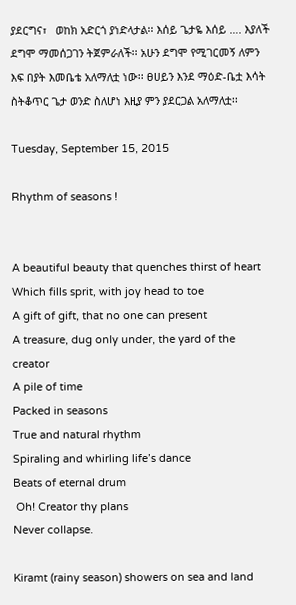ያደርግና፣   ወከክ አድርጎ ያነድላታል፡፡ እሰይ ጌታዬ እሰይ …. እያለች ደግሞ ማመሰጋገን ትጀምራለች፡፡ አሁን ደግሞ የሚገርመኝ ለምን እፍ በያት እመቤቴ አለማለቷ ነው፡፡ ፀሀይን እንደ ማዕድ-ቤቷ እሳት ስትቆጥር ጌታ ወንድ ስለሆነ እዚያ ምን ያደርጋል አለማለቷ፡፡

Tuesday, September 15, 2015

Rhythm of seasons !


A beautiful beauty that quenches thirst of heart
Which fills sprit, with joy head to toe
A gift of gift, that no one can present
A treasure, dug only under, the yard of the creator
A pile of time
Packed in seasons
True and natural rhythm
Spiraling and whirling life’s dance
Beats of eternal drum
 Oh! Creator thy plans
Never collapse.

Kiramt (rainy season) showers on sea and land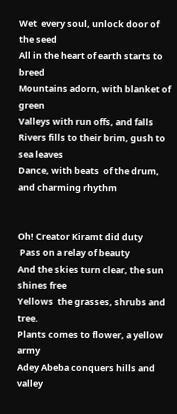Wet  every soul, unlock door of the seed
All in the heart of earth starts to breed
Mountains adorn, with blanket of green
Valleys with run offs, and falls
Rivers fills to their brim, gush to sea leaves
Dance, with beats  of the drum, and charming rhythm


Oh! Creator Kiramt did duty
 Pass on a relay of beauty
And the skies turn clear, the sun shines free
Yellows  the grasses, shrubs and tree.
Plants comes to flower, a yellow army
Adey Abeba conquers hills and valley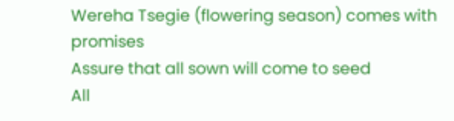Wereha Tsegie (flowering season) comes with promises
Assure that all sown will come to seed
All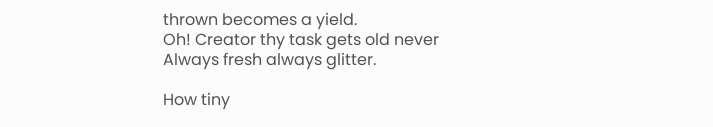thrown becomes a yield.
Oh! Creator thy task gets old never
Always fresh always glitter.

How tiny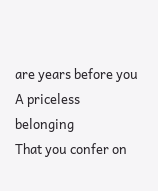are years before you
A priceless belonging
That you confer on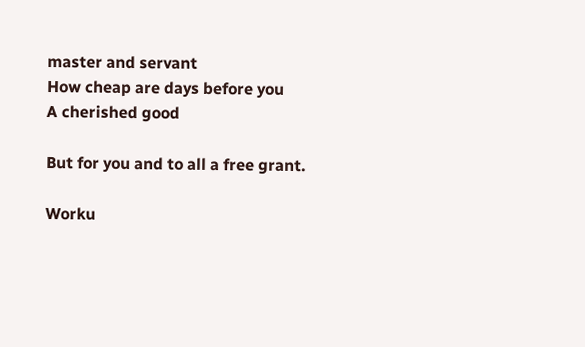master and servant
How cheap are days before you
A cherished good

But for you and to all a free grant.

Worku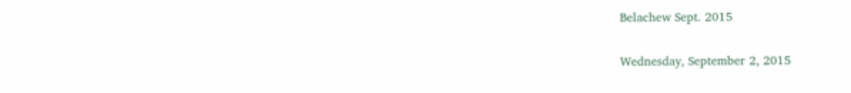Belachew Sept. 2015

Wednesday, September 2, 2015